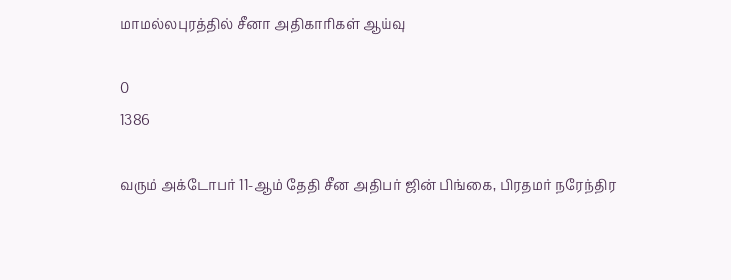மாமல்லபுரத்தில் சீனா அதிகாரிகள் ஆய்வு

0
1386

வரும் அக்டோபர் 11-ஆம் தேதி சீன அதிபர் ஜின் பிங்கை, பிரதமர் நரேந்திர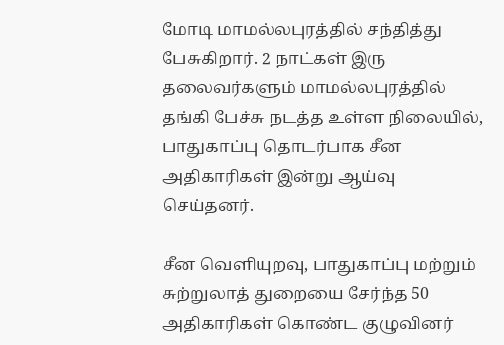மோடி மாமல்லபுரத்தில் சந்தித்து பேசுகிறார். 2 நாட்கள் இரு தலைவர்களும் மாமல்லபுரத்தில் தங்கி பேச்சு நடத்த உள்ள நிலையில், பாதுகாப்பு தொடர்பாக சீன அதிகாரிகள் இன்று ஆய்வு செய்தனர்.

சீன வெளியுறவு, பாதுகாப்பு மற்றும் சுற்றுலாத் துறையை சேர்ந்த 50 அதிகாரிகள் கொண்ட குழுவினர்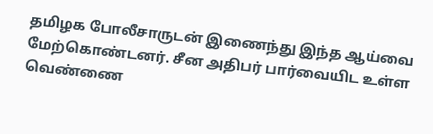தமிழக போலீசாருடன் இணைந்து இந்த ஆய்வை மேற்கொண்டனர். சீன அதிபர் பார்வையிட உள்ள வெண்ணை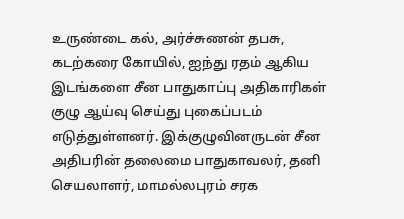உருண்டை கல், அர்ச்சுணன் தபசு, கடற்கரை கோயில், ஐந்து ரதம் ஆகிய இடங்களை சீன பாதுகாப்பு அதிகாரிகள் குழு ஆய்வு செய்து புகைப்படம் எடுத்துள்ளனர். இக்குழுவினருடன் சீன அதிபரின் தலைமை பாதுகாவலர், தனி செயலாளர், மாமல்லபுரம் சரக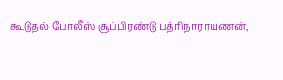கூடுதல் போலீஸ் சூப்பிரண்டு பத்ரிநாராயணன்,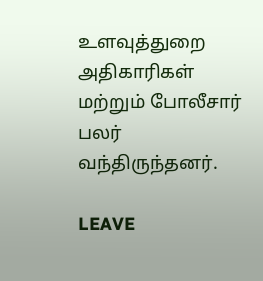உளவுத்துறை அதிகாரிகள் மற்றும் போலீசார் பலர் வந்திருந்தனர்.

LEAVE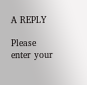A REPLY

Please enter your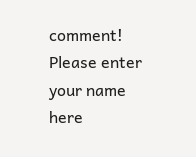comment!
Please enter your name here